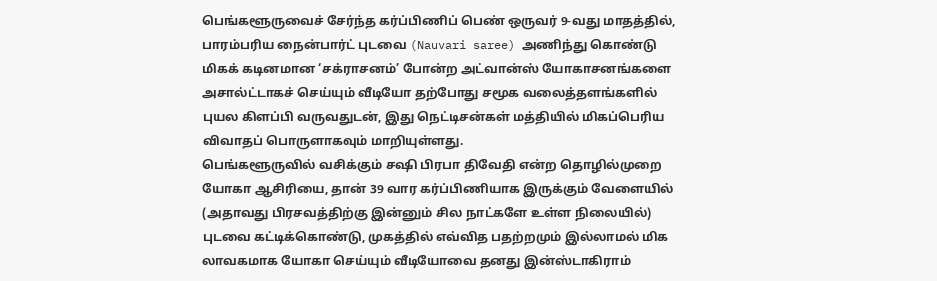பெங்களூருவைச் சேர்ந்த கர்ப்பிணிப் பெண் ஒருவர் 9-வது மாதத்தில், பாரம்பரிய நைன்பார்ட் புடவை (Nauvari saree) அணிந்து கொண்டு மிகக் கடினமான ‘சக்ராசனம்’ போன்ற அட்வான்ஸ் யோகாசனங்களை அசால்ட்டாகச் செய்யும் வீடியோ தற்போது சமூக வலைத்தளங்களில் புயல கிளப்பி வருவதுடன், இது நெட்டிசன்கள் மத்தியில் மிகப்பெரிய விவாதப் பொருளாகவும் மாறியுள்ளது.
பெங்களூருவில் வசிக்கும் சஷி பிரபா திவேதி என்ற தொழில்முறை யோகா ஆசிரியை, தான் 39 வார கர்ப்பிணியாக இருக்கும் வேளையில் (அதாவது பிரசவத்திற்கு இன்னும் சில நாட்களே உள்ள நிலையில்) புடவை கட்டிக்கொண்டு, முகத்தில் எவ்வித பதற்றமும் இல்லாமல் மிக லாவகமாக யோகா செய்யும் வீடியோவை தனது இன்ஸ்டாகிராம்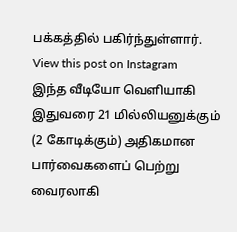பக்கத்தில் பகிர்ந்துள்ளார்.
View this post on Instagram
இந்த வீடியோ வெளியாகி இதுவரை 21 மில்லியனுக்கும் (2 கோடிக்கும்) அதிகமான பார்வைகளைப் பெற்று வைரலாகி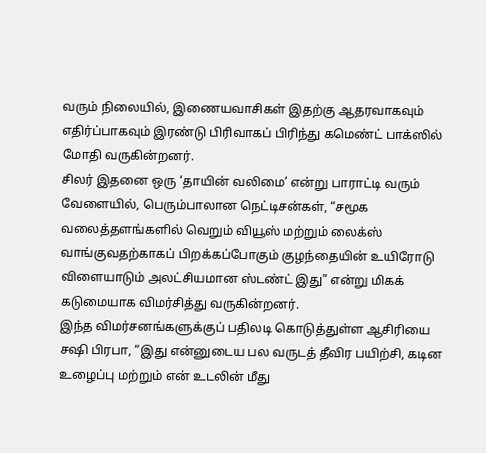வரும் நிலையில், இணையவாசிகள் இதற்கு ஆதரவாகவும் எதிர்ப்பாகவும் இரண்டு பிரிவாகப் பிரிந்து கமெண்ட் பாக்ஸில் மோதி வருகின்றனர்.
சிலர் இதனை ஒரு ‘தாயின் வலிமை’ என்று பாராட்டி வரும் வேளையில், பெரும்பாலான நெட்டிசன்கள், “சமூக வலைத்தளங்களில் வெறும் வியூஸ் மற்றும் லைக்ஸ் வாங்குவதற்காகப் பிறக்கப்போகும் குழந்தையின் உயிரோடு விளையாடும் அலட்சியமான ஸ்டண்ட் இது” என்று மிகக் கடுமையாக விமர்சித்து வருகின்றனர்.
இந்த விமர்சனங்களுக்குப் பதிலடி கொடுத்துள்ள ஆசிரியை சஷி பிரபா, “இது என்னுடைய பல வருடத் தீவிர பயிற்சி, கடின உழைப்பு மற்றும் என் உடலின் மீது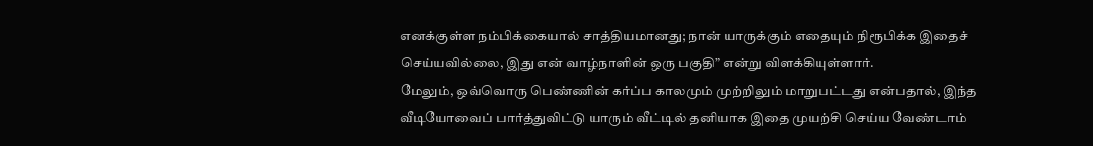எனக்குள்ள நம்பிக்கையால் சாத்தியமானது; நான் யாருக்கும் எதையும் நிரூபிக்க இதைச் செய்யவில்லை, இது என் வாழ்நாளின் ஒரு பகுதி” என்று விளக்கியுள்ளார்.
மேலும், ஒவ்வொரு பெண்ணின் கர்ப்ப காலமும் முற்றிலும் மாறுபட்டது என்பதால், இந்த வீடியோவைப் பார்த்துவிட்டு யாரும் வீட்டில் தனியாக இதை முயற்சி செய்ய வேண்டாம்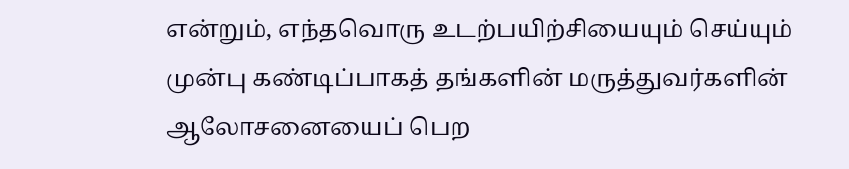என்றும், எந்தவொரு உடற்பயிற்சியையும் செய்யும் முன்பு கண்டிப்பாகத் தங்களின் மருத்துவர்களின் ஆலோசனையைப் பெற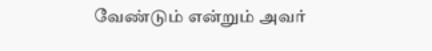வேண்டும் என்றும் அவர்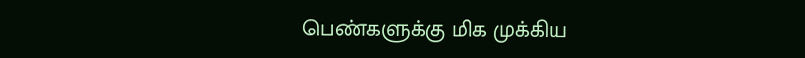பெண்களுக்கு மிக முக்கிய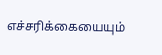எச்சரிக்கையையும்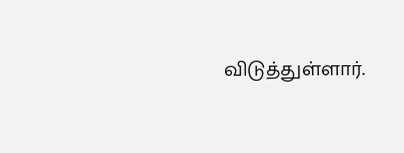விடுத்துள்ளார்.